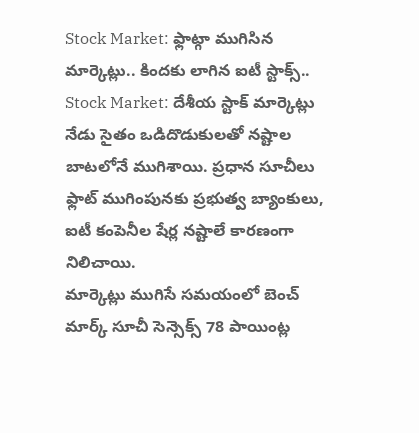Stock Market: ఫ్లాట్గా ముగిసిన మార్కెట్లు.. కిందకు లాగిన ఐటీ స్టాక్స్..
Stock Market: దేశీయ స్టాక్ మార్కెట్లు నేడు సైతం ఒడిదొడుకులతో నష్టాల బాటలోనే ముగిశాయి. ప్రధాన సూచీలు ఫ్లాట్ ముగింపునకు ప్రభుత్వ బ్యాంకులు, ఐటీ కంపెనీల షేర్ల నష్టాలే కారణంగా నిలిచాయి.
మార్కెట్లు ముగిసే సమయంలో బెంచ్ మార్క్ సూచీ సెన్సెక్స్ 78 పాయింట్ల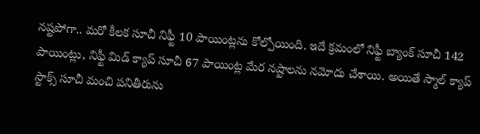నష్టపోగా.. మరో కీలక సూచీ నిఫ్టీ 10 పాయింట్లను కోల్పోయింది. ఇదే క్రమంలో నిఫ్టీ బ్యాంక్ సూచీ 142 పాయింట్లు, నిఫ్టీ మిడ్ క్యాప్ సూచీ 67 పాయింట్ల మేర నష్టాలను నమోదు చేశాయి. అయితే స్మాల్ క్యాప్ స్టాక్స్ సూచీ మంచి పనితీరును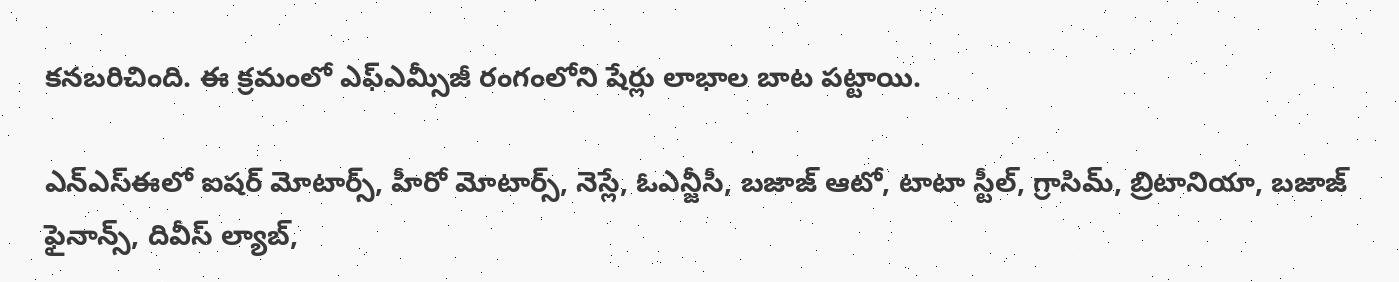కనబరిచింది. ఈ క్రమంలో ఎఫ్ఎమ్సీజీ రంగంలోని షేర్లు లాభాల బాట పట్టాయి.

ఎన్ఎస్ఈలో ఐషర్ మోటార్స్, హీరో మోటార్స్, నెస్లే, ఓఎన్జీసీ, బజాజ్ ఆటో, టాటా స్టీల్, గ్రాసిమ్, బ్రిటానియా, బజాజ్ ఫైనాన్స్, దివీస్ ల్యాబ్,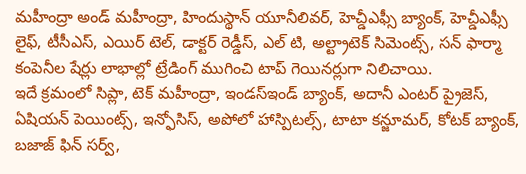మహీంద్రా అండ్ మహీంద్రా, హిందుస్థాన్ యూనీలివర్, హెచ్డీఎఫ్సీ బ్యాంక్, హెచ్డీఎఫ్సీ లైఫ్, టీసీఎస్, ఎయిర్ టెల్, డాక్టర్ రెడ్డీస్, ఎల్ టి, అల్ట్రాటెక్ సిమెంట్స్, సన్ ఫార్మా కంపెనీల షేర్లు లాభాల్లో ట్రేడింగ్ ముగించి టాప్ గెయినర్లుగా నిలిచాయి.
ఇదే క్రమంలో సిప్లా, టెక్ మహీంద్రా, ఇండస్ఇండ్ బ్యాంక్, అదానీ ఎంటర్ ప్రైజెస్, ఏషియన్ పెయింట్స్, ఇన్ఫోసిస్, అపోలో హాస్పిటల్స్, టాటా కన్జూమర్, కోటక్ బ్యాంక్, బజాజ్ ఫిన్ సర్వ్,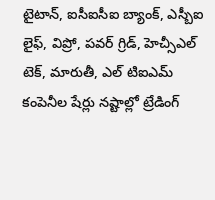టైటాన్, ఐసీఐసీఐ బ్యాంక్, ఎస్బీఐ లైఫ్, విప్రో, పవర్ గ్రిడ్, హెచ్సీఎల్ టెక్, మారుతీ, ఎల్ టిఐఎమ్ కంపెనీల షేర్లు నష్టాల్లో ట్రేడింగ్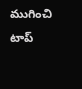ముగించి టాప్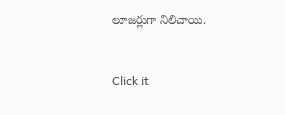లూజర్లుగా నిలిచాయి.


Click it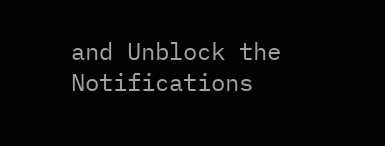and Unblock the Notifications